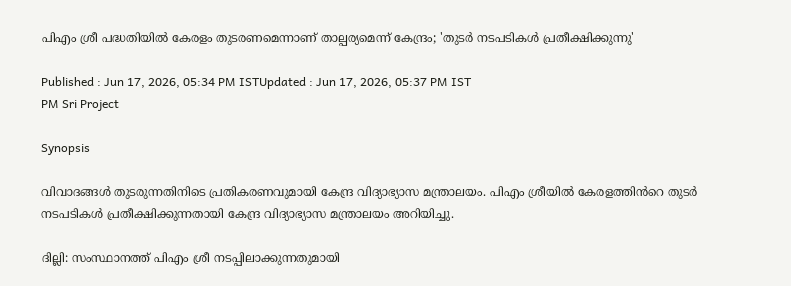പിഎം ശ്രീ പദ്ധതിയിൽ കേരളം തുടരണമെന്നാണ് താല്പര്യമെന്ന് കേന്ദ്രം; 'തുടർ നടപടികൾ പ്രതീക്ഷിക്കുന്നു'

Published : Jun 17, 2026, 05:34 PM ISTUpdated : Jun 17, 2026, 05:37 PM IST
PM Sri Project

Synopsis

വിവാദങ്ങൾ തുടരുന്നതിനിടെ പ്രതികരണവുമായി കേന്ദ്ര വിദ്യാഭ്യാസ മന്ത്രാലയം. പിഎം ശ്രീയിൽ കേരളത്തിൻറെ തുടർ നടപടികൾ പ്രതീക്ഷിക്കുന്നതായി കേന്ദ്ര വിദ്യാഭ്യാസ മന്ത്രാലയം അറിയിച്ചു.

ദില്ലി: സംസ്ഥാനത്ത് പിഎം ശ്രീ നടപ്പിലാക്കുന്നതുമായി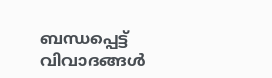ബന്ധപ്പെട്ട് വിവാദങ്ങൾ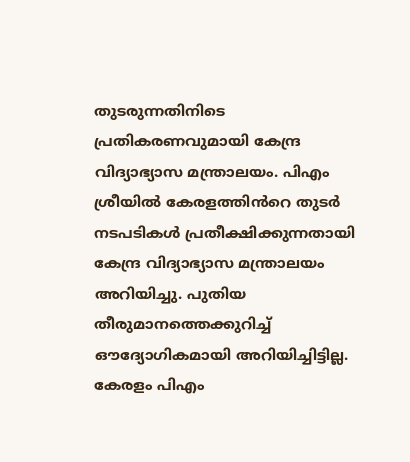തുടരുന്നതിനിടെ പ്രതികരണവുമായി കേന്ദ്ര വിദ്യാഭ്യാസ മന്ത്രാലയം. പിഎം ശ്രീയിൽ കേരളത്തിൻറെ തുടർ നടപടികൾ പ്രതീക്ഷിക്കുന്നതായി കേന്ദ്ര വിദ്യാഭ്യാസ മന്ത്രാലയം അറിയിച്ചു. പുതിയ തീരുമാനത്തെക്കുറിച്ച് ഔദ്യോഗികമായി അറിയിച്ചിട്ടില്ല. കേരളം പിഎം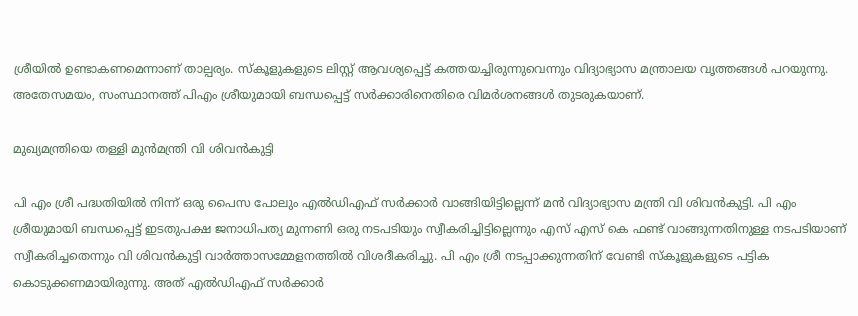ശ്രീയിൽ ഉണ്ടാകണമെന്നാണ് താല്പര്യം. സ്കൂളുകളുടെ ലിസ്റ്റ് ആവശ്യപ്പെട്ട് കത്തയച്ചിരുന്നുവെന്നും വിദ്യാഭ്യാസ മന്ത്രാലയ വൃത്തങ്ങൾ പറയുന്നു. അതേസമയം, സംസ്ഥാനത്ത് പിഎം ശ്രീയുമായി ബന്ധപ്പെട്ട് സർക്കാരിനെതിരെ വിമർശനങ്ങൾ തുടരുകയാണ്.

മുഖ്യമന്ത്രിയെ തള്ളി മുൻമന്ത്രി വി ശിവൻകുട്ടി

പി എം ശ്രീ പദ്ധതിയില്‍ നിന്ന് ഒരു പൈസ പോലും എൽഡിഎഫ് സർക്കാർ വാങ്ങിയിട്ടില്ലെന്ന് മന്‍ വിദ്യാഭ്യാസ മന്ത്രി വി ശിവൻകുട്ടി. പി എം ശ്രീയുമായി ബന്ധപ്പെട്ട് ഇടതുപക്ഷ ജനാധിപത്യ മുന്നണി ഒരു നടപടിയും സ്വീകരിച്ചിട്ടില്ലെന്നും എസ് എസ് കെ ഫണ്ട് വാങ്ങുന്നതിനുള്ള നടപടിയാണ് സ്വീകരിച്ചതെന്നും വി ശിവൻകുട്ടി വാര്‍ത്താസമ്മേളനത്തില്‍ വിശദീകരിച്ചു. പി എം ശ്രീ നടപ്പാക്കുന്നതിന് വേണ്ടി സ്കൂളുകളുടെ പട്ടിക കൊടുക്കണമായിരുന്നു. അത് എൽഡിഎഫ് സർക്കാർ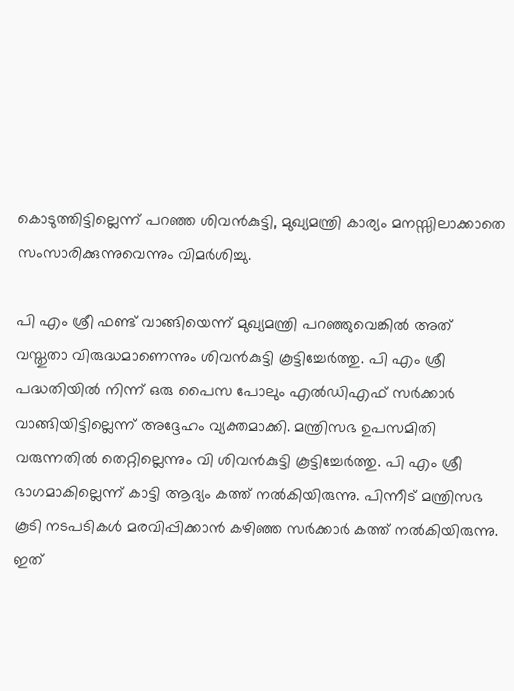കൊടുത്തിട്ടില്ലെന്ന് പറഞ്ഞ ശിവൻകുട്ടി, മുഖ്യമന്ത്രി കാര്യം മനസ്സിലാക്കാതെ സംസാരിക്കുന്നുവെന്നും വിമര്‍ശിച്ചു.

പി എം ശ്രീ ഫണ്ട് വാങ്ങിയെന്ന് മുഖ്യമന്ത്രി പറഞ്ഞുവെങ്കിൽ അത് വസ്തുതാ വിരുദ്ധമാണെന്നും ശിവൻകുട്ടി കൂട്ടിച്ചേര്‍ത്തു. പി എം ശ്രീ പദ്ധതിയിൽ നിന്ന് ഒരു പൈസ പോലും എൽഡിഎഫ് സർക്കാർ വാങ്ങിയിട്ടില്ലെന്ന് അദ്ദേഹം വ്യക്തമാക്കി. മന്ത്രിസഭ ഉപസമിതി വരുന്നതിൽ തെറ്റില്ലെന്നും വി ശിവൻകുട്ടി കൂട്ടിച്ചേര്‍ത്തു. പി എം ശ്രീ ഭാഗമാകില്ലെന്ന് കാട്ടി ആദ്യം കത്ത് നൽകിയിരുന്നു. പിന്നീട് മന്ത്രിസഭ കൂടി നടപടികൾ മരവിപ്പിക്കാൻ കഴിഞ്ഞ സർക്കാർ കത്ത് നൽകിയിരുന്നു. ഇത്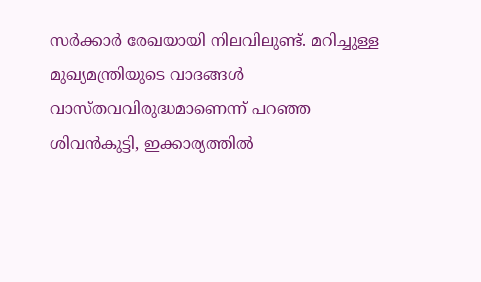സർക്കാർ രേഖയായി നിലവിലുണ്ട്. മറിച്ചുള്ള മുഖ്യമന്ത്രിയുടെ വാദങ്ങൾ വാസ്തവവിരുദ്ധമാണെന്ന് പറഞ്ഞ ശിവൻകുട്ടി, ഇക്കാര്യത്തില്‍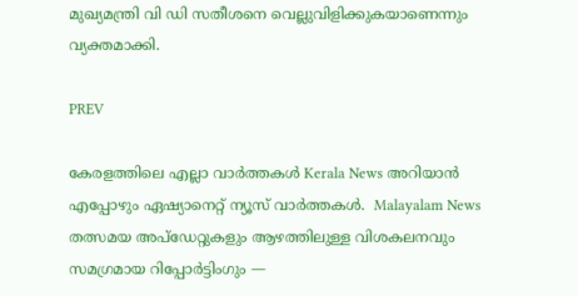മുഖ്യമന്ത്രി വി ഡി സതീശനെ വെല്ലുവിളിക്കുകയാണെന്നും വ്യക്തമാക്കി.

PREV

കേരളത്തിലെ എല്ലാ വാർത്തകൾ Kerala News അറിയാൻ  എപ്പോഴും ഏഷ്യാനെറ്റ് ന്യൂസ് വാർത്തകൾ.  Malayalam News   തത്സമയ അപ്‌ഡേറ്റുകളും ആഴത്തിലുള്ള വിശകലനവും സമഗ്രമായ റിപ്പോർട്ടിംഗും —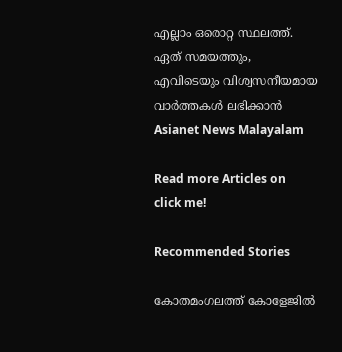എല്ലാം ഒരൊറ്റ സ്ഥലത്ത്. ഏത് സമയത്തും, എവിടെയും വിശ്വസനീയമായ വാർത്തകൾ ലഭിക്കാൻ Asianet News Malayalam

Read more Articles on
click me!

Recommended Stories

കോതമംഗലത്ത് കോളേജിൽ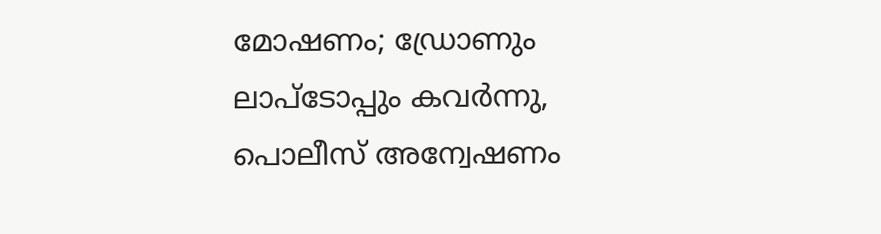മോഷണം; ഡ്രോണും ലാപ്ടോപ്പും കവർന്നു, പൊലീസ് അന്വേഷണം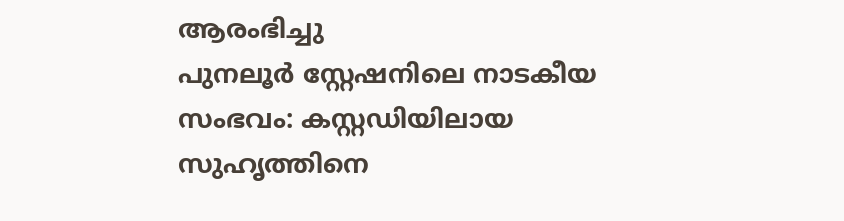ആരംഭിച്ചു
പുനലൂർ സ്റ്റേഷനിലെ നാടകീയ സംഭവം: കസ്റ്റഡിയിലായ സുഹൃത്തിനെ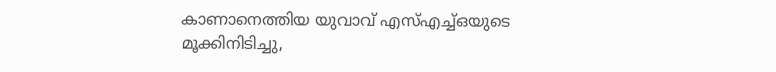കാണാനെത്തിയ യുവാവ് എസ്എച്ച്ഒയുടെ മൂക്കിനിടിച്ചു,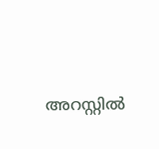അറസ്റ്റിൽ